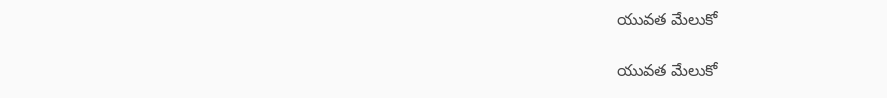యువత మేలుకో

యువత మేలుకో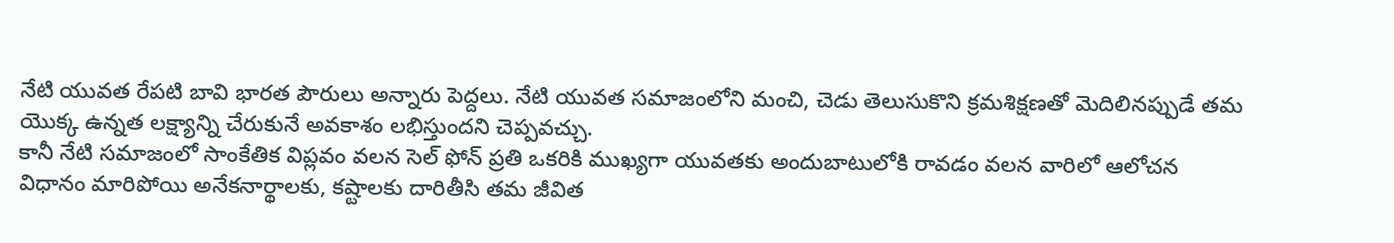నేటి యువత రేపటి బావి భారత పౌరులు అన్నారు పెద్దలు. నేటి యువత సమాజంలోని మంచి, చెడు తెలుసుకొని క్రమశిక్షణతో మెదిలినప్పుడే తమ యొక్క ఉన్నత లక్ష్యాన్ని చేరుకునే అవకాశం లభిస్తుందని చెప్పవచ్చు.
కానీ నేటి సమాజంలో సాంకేతిక విప్లవం వలన సెల్ ఫోన్ ప్రతి ఒకరికి ముఖ్యగా యువతకు అందుబాటులోకి రావడం వలన వారిలో ఆలోచన విధానం మారిపోయి అనేకనార్థాలకు, కష్టాలకు దారితీసి తమ జీవిత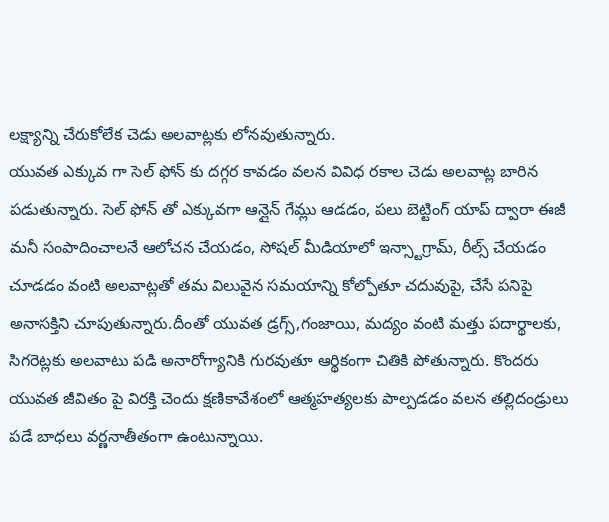లక్ష్యాన్ని చేరుకోలేక చెడు అలవాట్లకు లోనవుతున్నారు.
యువత ఎక్కువ గా సెల్ ఫోన్ కు దగ్గర కావడం వలన వివిధ రకాల చెడు అలవాట్ల బారిన పడుతున్నారు. సెల్ ఫోన్ తో ఎక్కువగా ఆన్లైన్ గేమ్లు ఆడడం, పలు బెట్టింగ్ యాప్ ద్వారా ఈజీ మనీ సంపాదించాలనే ఆలోచన చేయడం, సోషల్ మీడియాలో ఇన్స్టాగ్రామ్, రీల్స్ చేయడం చూడడం వంటి అలవాట్లతో తమ విలువైన సమయాన్ని కోల్పోతూ చదువుపై, చేసే పనిపై అనాసక్తిని చూపుతున్నారు.దీంతో యువత డ్రగ్స్,గంజాయి, మద్యం వంటి మత్తు పదార్థాలకు, సిగరెట్లకు అలవాటు పడి అనారోగ్యానికి గురవుతూ ఆర్థికంగా చితికి పోతున్నారు. కొందరు యువత జీవితం పై విరక్తి చెందు క్షణికావేశంలో ఆత్మహత్యలకు పాల్పడడం వలన తల్లిదండ్రులు పడే బాధలు వర్ణనాతీతంగా ఉంటున్నాయి.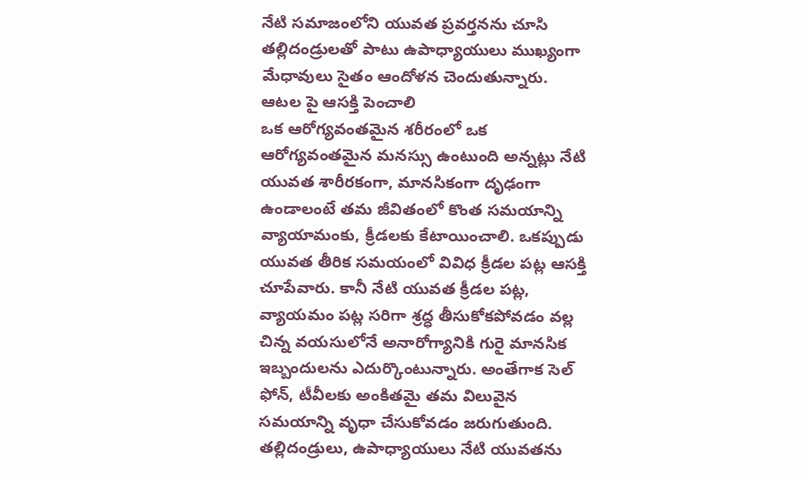నేటి సమాజంలోని యువత ప్రవర్తనను చూసి తల్లిదండ్రులతో పాటు ఉపాధ్యాయులు ముఖ్యంగా మేధావులు సైతం ఆందోళన చెందుతున్నారు.
ఆటల పై ఆసక్తి పెంచాలి
ఒక ఆరోగ్యవంతమైన శరీరంలో ఒక ఆరోగ్యవంతమైన మనస్సు ఉంటుంది అన్నట్లు నేటి యువత శారీరకంగా, మానసికంగా దృఢంగా ఉండాలంటే తమ జీవితంలో కొంత సమయాన్ని వ్యాయామంకు, క్రీడలకు కేటాయించాలి. ఒకప్పుడు యువత తీరిక సమయంలో వివిధ క్రీడల పట్ల ఆసక్తి చూపేవారు. కానీ నేటి యువత క్రీడల పట్ల, వ్యాయమం పట్ల సరిగా శ్రద్ధ తీసుకోకపోవడం వల్ల చిన్న వయసులోనే అనారోగ్యానికి గురై మానసిక ఇబ్బందులను ఎదుర్కొంటున్నారు. అంతేగాక సెల్ ఫోన్, టీవీలకు అంకితమై తమ విలువైన సమయాన్ని వృధా చేసుకోవడం జరుగుతుంది. తల్లిదండ్రులు, ఉపాధ్యాయులు నేటి యువతను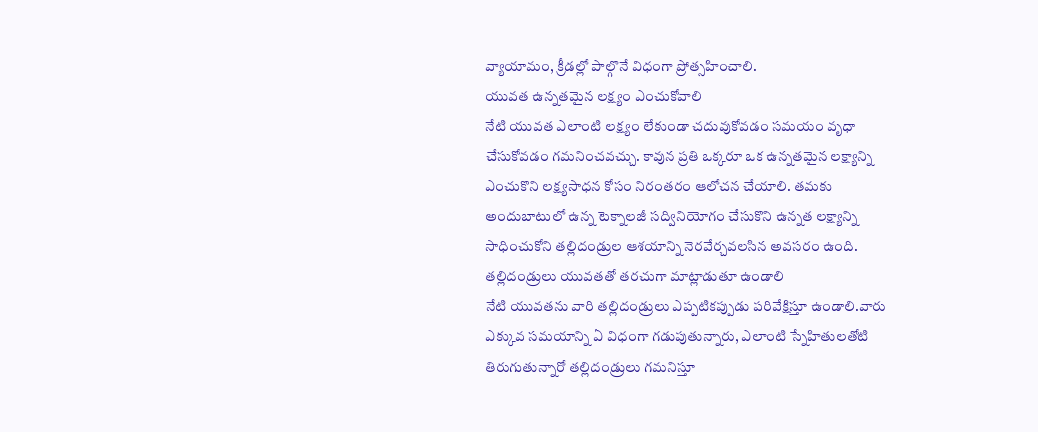వ్యాయామం, క్రీడల్లో పాల్గొనే విధంగా ప్రోత్సహించాలి.
యువత ఉన్నతమైన లక్ష్యం ఎంచుకోవాలి
నేటి యువత ఎలాంటి లక్ష్యం లేకుండా చదువుకోవడం సమయం వృధా చేసుకోవడం గమనించవచ్చు. కావున ప్రతి ఒక్కరూ ఒక ఉన్నతమైన లక్ష్యాన్ని ఎంచుకొని లక్ష్యసాధన కోసం నిరంతరం ఆలోచన చేయాలి. తమకు అందుబాటులో ఉన్న టెక్నాలజీ సద్వినియోగం చేసుకొని ఉన్నత లక్ష్యాన్ని సాధించుకోని తల్లిదండ్రుల ఆశయాన్ని నెరవేర్చవలసిన అవసరం ఉంది.
తల్లిదండ్రులు యువతతో తరచుగా మాట్లాడుతూ ఉండాలి
నేటి యువతను వారి తల్లిదండ్రులు ఎప్పటికప్పుడు పరివేక్షిస్తూ ఉండాలి.వారు ఎక్కువ సమయాన్ని ఏ విధంగా గడుపుతున్నారు, ఎలాంటి స్నేహితులతోటి తిరుగుతున్నారో తల్లిదండ్రులు గమనిస్తూ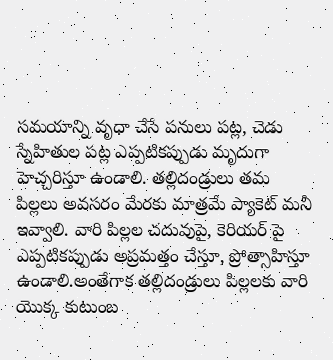సమయాన్ని వృధా చేసే పనులు పట్ల, చెడు స్నేహితుల పట్ల ఎప్పటికప్పుడు మృదుగా హెచ్చరిస్తూ ఉండాలి. తల్లిదండ్రులు తమ పిల్లలు అవసరం మేరకు మాత్రమే ప్యాకెట్ మనీ ఇవ్వాలి. వారి పిల్లల చదువుపై, కెరియర్ పై ఎప్పటికప్పుడు అప్రమత్తం చేస్తూ, ప్రోత్సాహిస్తూ ఉండాలి.అంతేగాక తల్లిదండ్రులు పిల్లలకు వారి యొక్క కుటుంబ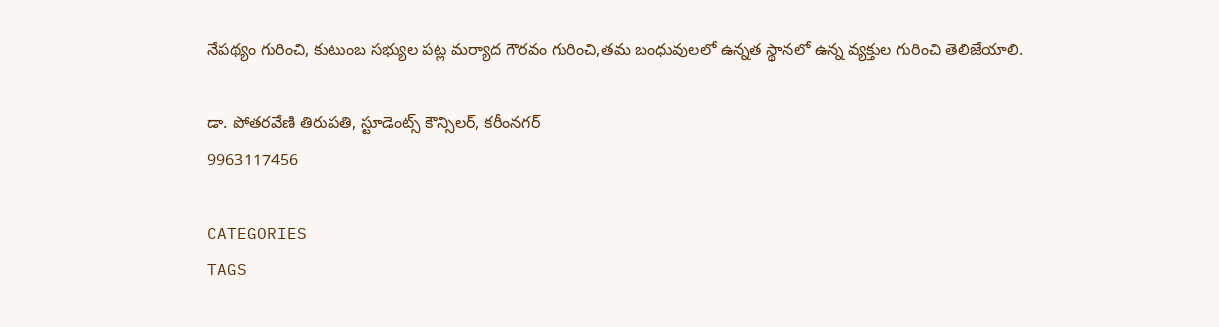నేపథ్యం గురించి, కుటుంబ సభ్యుల పట్ల మర్యాద గౌరవం గురించి,తమ బంధువులలో ఉన్నత స్థానలో ఉన్న వ్యక్తుల గురించి తెలిజేయాలి.

డా. పోతరవేణి తిరుపతి, స్టూడెంట్స్ కౌన్సిలర్, కరీంనగర్
9963117456

CATEGORIES
TAGS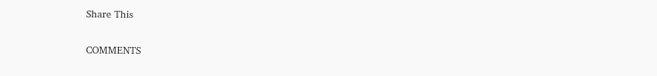Share This

COMMENTS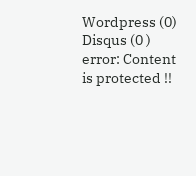Wordpress (0)
Disqus (0 )
error: Content is protected !!